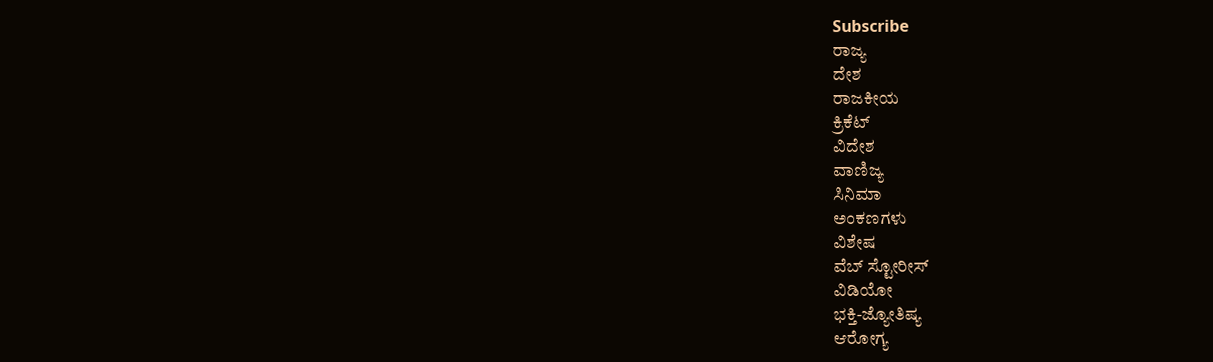Subscribe
ರಾಜ್ಯ
ದೇಶ
ರಾಜಕೀಯ
ಕ್ರಿಕೆಟ್
ವಿದೇಶ
ವಾಣಿಜ್ಯ
ಸಿನಿಮಾ
ಅಂಕಣಗಳು
ವಿಶೇಷ
ವೆಬ್ ಸ್ಟೋರೀಸ್
ವಿಡಿಯೋ
ಭಕ್ತಿ-ಜ್ಯೋತಿಷ್ಯ
ಆರೋಗ್ಯ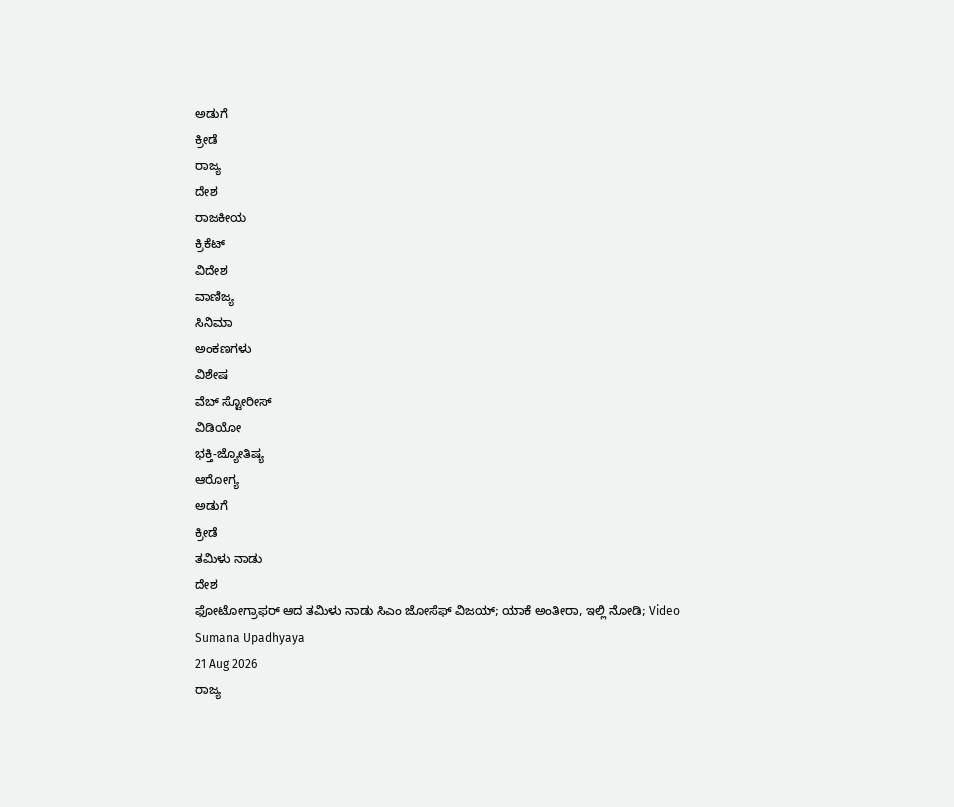ಅಡುಗೆ
ಕ್ರೀಡೆ
ರಾಜ್ಯ
ದೇಶ
ರಾಜಕೀಯ
ಕ್ರಿಕೆಟ್
ವಿದೇಶ
ವಾಣಿಜ್ಯ
ಸಿನಿಮಾ
ಅಂಕಣಗಳು
ವಿಶೇಷ
ವೆಬ್ ಸ್ಟೋರೀಸ್
ವಿಡಿಯೋ
ಭಕ್ತಿ-ಜ್ಯೋತಿಷ್ಯ
ಆರೋಗ್ಯ
ಅಡುಗೆ
ಕ್ರೀಡೆ
ತಮಿಳು ನಾಡು
ದೇಶ
ಫೋಟೋಗ್ರಾಫರ್ ಆದ ತಮಿಳು ನಾಡು ಸಿಎಂ ಜೋಸೆಫ್ ವಿಜಯ್; ಯಾಕೆ ಅಂತೀರಾ, ಇಲ್ಲಿ ನೋಡಿ; Video
Sumana Upadhyaya
21 Aug 2026
ರಾಜ್ಯ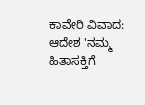ಕಾವೇರಿ ವಿವಾದ: ಆದೇಶ 'ನಮ್ಮ ಹಿತಾಸಕ್ತಿಗೆ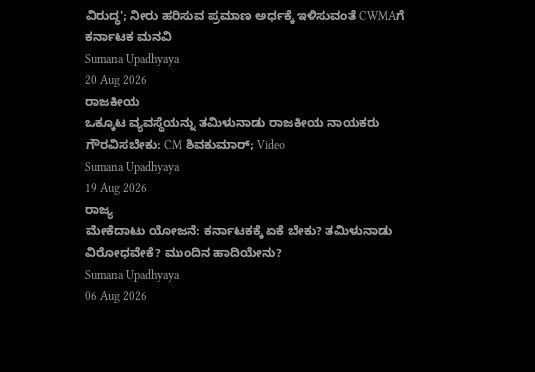ವಿರುದ್ಧ'; ನೀರು ಹರಿಸುವ ಪ್ರಮಾಣ ಅರ್ಧಕ್ಕೆ ಇಳಿಸುವಂತೆ CWMAಗೆ ಕರ್ನಾಟಕ ಮನವಿ
Sumana Upadhyaya
20 Aug 2026
ರಾಜಕೀಯ
ಒಕ್ಕೂಟ ವ್ಯವಸ್ಥೆಯನ್ನು ತಮಿಳುನಾಡು ರಾಜಕೀಯ ನಾಯಕರು ಗೌರವಿಸಬೇಕು: CM ಶಿವಕುಮಾರ್; Video
Sumana Upadhyaya
19 Aug 2026
ರಾಜ್ಯ
ಮೇಕೆದಾಟು ಯೋಜನೆ: ಕರ್ನಾಟಕಕ್ಕೆ ಏಕೆ ಬೇಕು? ತಮಿಳುನಾಡು ವಿರೋಧವೇಕೆ? ಮುಂದಿನ ಹಾದಿಯೇನು?
Sumana Upadhyaya
06 Aug 2026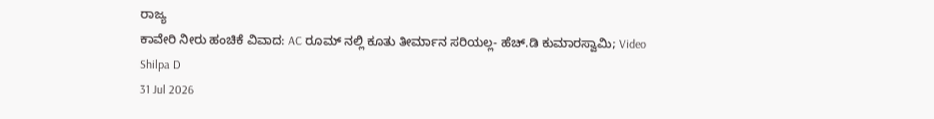ರಾಜ್ಯ
ಕಾವೇರಿ ನೀರು ಹಂಚಿಕೆ ವಿವಾದ: AC ರೂಮ್ ನಲ್ಲಿ ಕೂತು ತೀರ್ಮಾನ ಸರಿಯಲ್ಲ- ಹೆಚ್.ಡಿ ಕುಮಾರಸ್ವಾಮಿ; Video
Shilpa D
31 Jul 2026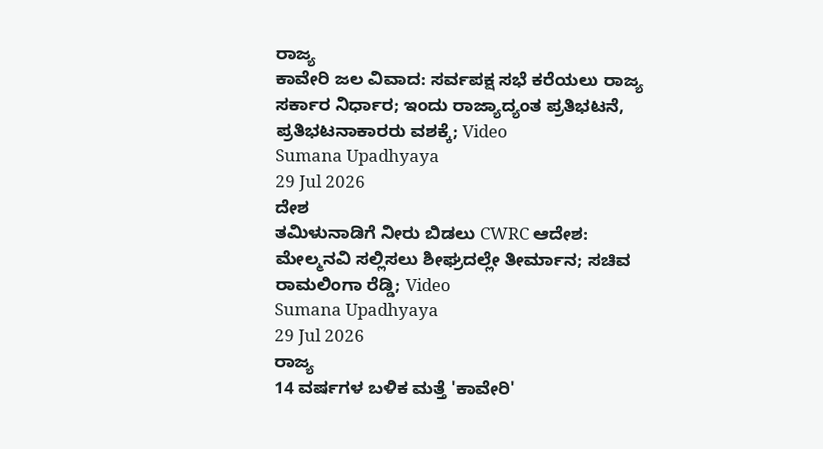ರಾಜ್ಯ
ಕಾವೇರಿ ಜಲ ವಿವಾದ: ಸರ್ವಪಕ್ಷ ಸಭೆ ಕರೆಯಲು ರಾಜ್ಯ ಸರ್ಕಾರ ನಿರ್ಧಾರ; ಇಂದು ರಾಜ್ಯಾದ್ಯಂತ ಪ್ರತಿಭಟನೆ, ಪ್ರತಿಭಟನಾಕಾರರು ವಶಕ್ಕೆ; Video
Sumana Upadhyaya
29 Jul 2026
ದೇಶ
ತಮಿಳುನಾಡಿಗೆ ನೀರು ಬಿಡಲು CWRC ಆದೇಶ: ಮೇಲ್ಮನವಿ ಸಲ್ಲಿಸಲು ಶೀಘ್ರದಲ್ಲೇ ತೀರ್ಮಾನ; ಸಚಿವ ರಾಮಲಿಂಗಾ ರೆಡ್ಡಿ; Video
Sumana Upadhyaya
29 Jul 2026
ರಾಜ್ಯ
14 ವರ್ಷಗಳ ಬಳಿಕ ಮತ್ತೆ 'ಕಾವೇರಿ'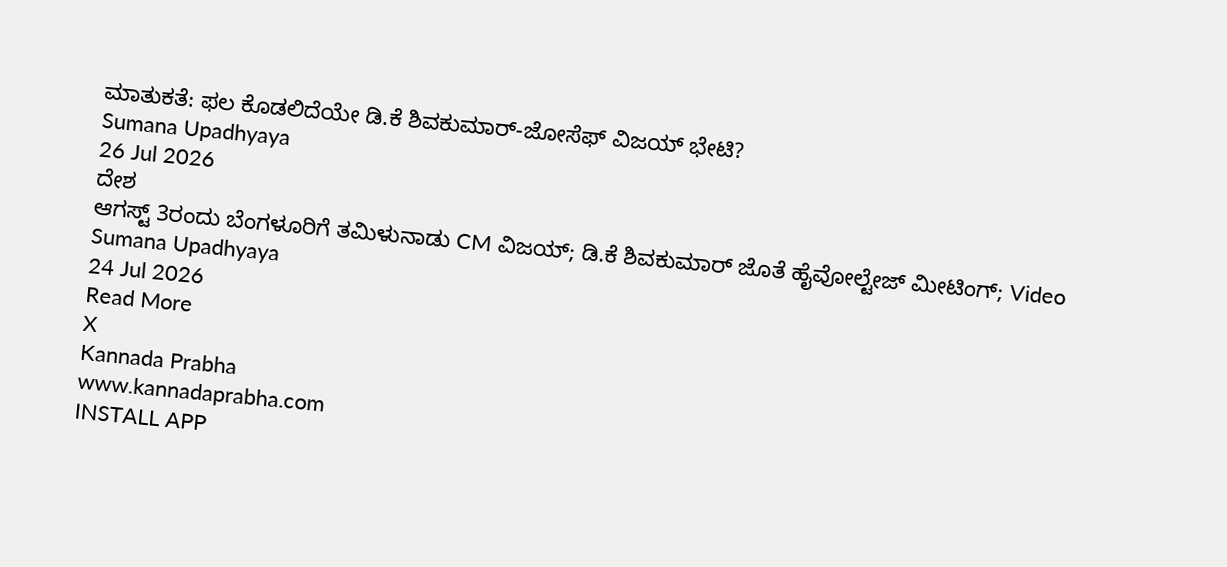ಮಾತುಕತೆ: ಫಲ ಕೊಡಲಿದೆಯೇ ಡಿ.ಕೆ ಶಿವಕುಮಾರ್-ಜೋಸೆಫ್ ವಿಜಯ್ ಭೇಟಿ?
Sumana Upadhyaya
26 Jul 2026
ದೇಶ
ಆಗಸ್ಟ್ 3ರಂದು ಬೆಂಗಳೂರಿಗೆ ತಮಿಳುನಾಡು CM ವಿಜಯ್; ಡಿ.ಕೆ ಶಿವಕುಮಾರ್ ಜೊತೆ ಹೈವೋಲ್ಟೇಜ್ ಮೀಟಿಂಗ್; Video
Sumana Upadhyaya
24 Jul 2026
Read More
X
Kannada Prabha
www.kannadaprabha.com
INSTALL APP